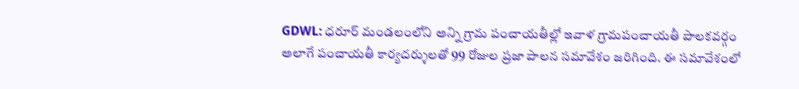GDWL: ధరూర్ మండలంలోని అన్ని గ్రామ పంచాయతీల్లో ఇవాళ గ్రామపంచాయతీ పాలకవర్గం అలాగే పంచాయతీ కార్యదర్శులతో 99 రోజుల ప్రజా పాలన సమావేశం జరిగింది. ఈ సమావేశంలో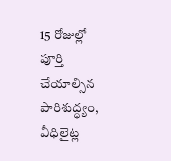15 రోజుల్లో పూర్తి చేయాల్సిన పారిశుద్ధ్యం, వీధిలైట్ల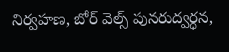నిర్వహణ, బోర్ వెల్స్ పునరుద్వర్ధన,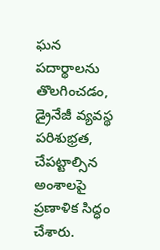ఘన పదార్థాలను తొలగించడం, డ్రైనేజీ వ్యవస్థ పరిశుభ్రత, చేపట్టాల్సిన అంశాలపై ప్రణాళిక సిద్ధం చేశారు.